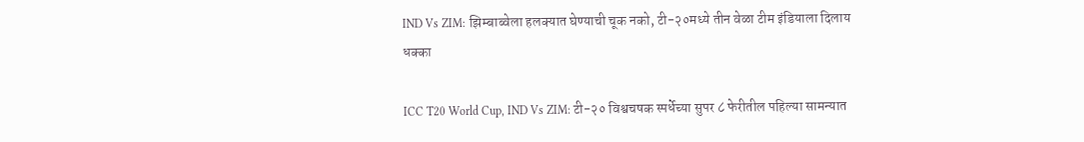IND Vs ZIM: झिम्बाब्वेला हलक्यात घेण्याची चूक नको, टी-२०मध्ये तीन वेळा टीम इंडियाला दिलाय धक्का

ICC T20 World Cup, IND Vs ZIM: टी-२० विश्वचषक स्पर्धेच्या सुपर ८ फेरीतील पहिल्या सामन्यात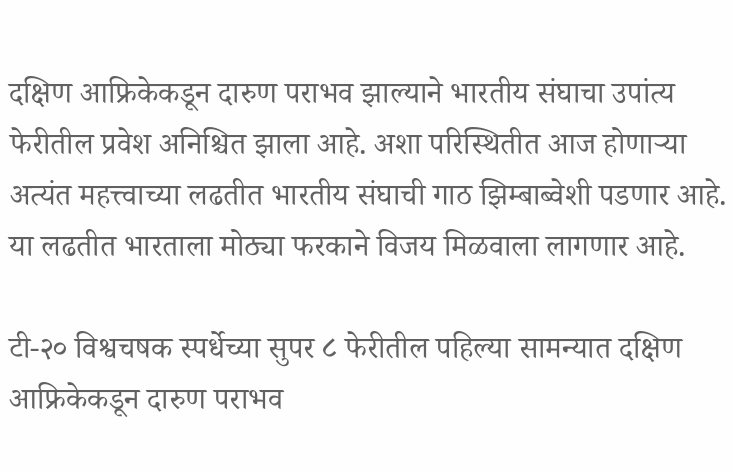दक्षिण आफ्रिकेकडून दारुण पराभव झाल्याने भारतीय संघाचा उपांत्य फेरीतील प्रवेश अनिश्चित झाला आहे. अशा परिस्थितीत आज होणाऱ्या अत्यंत महत्त्वाच्या लढतीत भारतीय संघाची गाठ झिम्बाब्वेशी पडणार आहे. या लढतीत भारताला मोठ्या फरकाने विजय मिळवाला लागणार आहे.

टी-२० विश्वचषक स्पर्धेच्या सुपर ८ फेरीतील पहिल्या सामन्यात दक्षिण आफ्रिकेकडून दारुण पराभव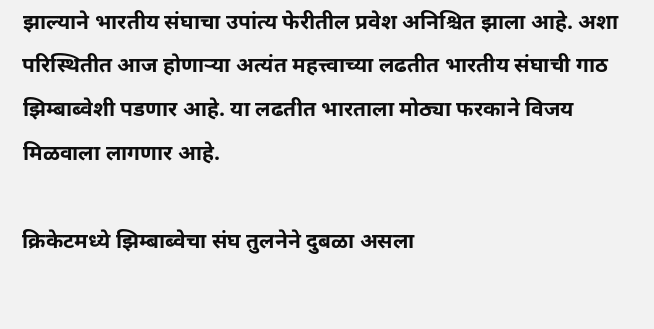झाल्याने भारतीय संघाचा उपांत्य फेरीतील प्रवेश अनिश्चित झाला आहे. अशा परिस्थितीत आज होणाऱ्या अत्यंत महत्त्वाच्या लढतीत भारतीय संघाची गाठ झिम्बाब्वेशी पडणार आहे. या लढतीत भारताला मोठ्या फरकाने विजय मिळवाला लागणार आहे.

क्रिकेटमध्ये झिम्बाब्वेचा संघ तुलनेने दुबळा असला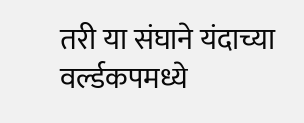तरी या संघाने यंदाच्या वर्ल्डकपमध्ये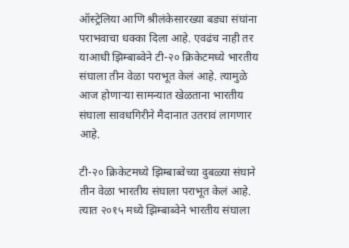ऑस्ट्रेलिया आणि श्रीलंकेसारख्या बड्या संघांना पराभवाचा धक्का दिला आहे. एवढंच नाही तर याआधी झिम्बाब्वेने टी-२० क्रिकेटमध्ये भारतीय संघाला तीन वेळा पराभूत केलं आहे. त्यामुळे आज होणाऱ्या सामन्यात खेळताना भारतीय संघाला सावधगिरीने मैदानात उतरावं लागणार आहे.

टी-२० क्रिकेटमध्ये झिम्बाब्वेच्या दुबळ्या संघाने तीन वेळा भारतीय संघाला पराभूत केलं आहे. त्यात २०१५ मध्ये झिम्बाब्वेने भारतीय संघाला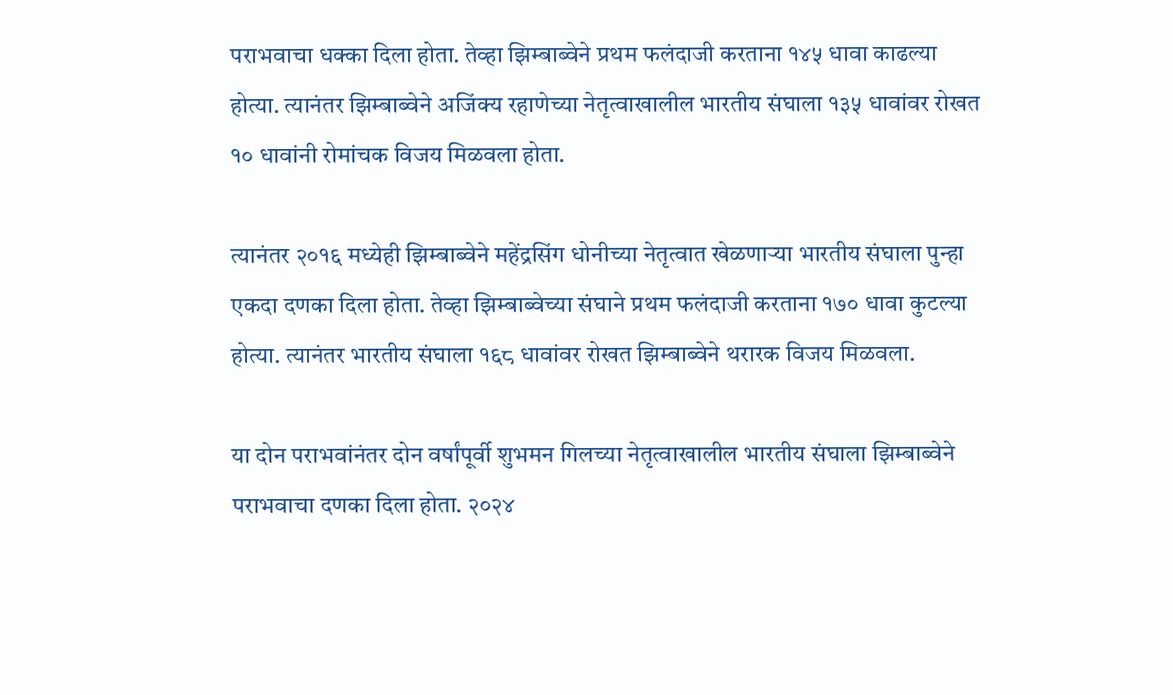पराभवाचा धक्का दिला होता. तेव्हा झिम्बाब्वेने प्रथम फलंदाजी करताना १४५ धावा काढल्या होत्या. त्यानंतर झिम्बाब्वेने अजिंक्य रहाणेच्या नेतृत्वाखालील भारतीय संघाला १३५ धावांवर रोखत १० धावांनी रोमांचक विजय मिळवला होता.

त्यानंतर २०१६ मध्येही झिम्बाब्वेने महेंद्रसिंग धोनीच्या नेतृत्वात खेळणाऱ्या भारतीय संघाला पुन्हा एकदा दणका दिला होता. तेव्हा झिम्बाब्वेच्या संघाने प्रथम फलंदाजी करताना १७० धावा कुटल्या होत्या. त्यानंतर भारतीय संघाला १६८ धावांवर रोखत झिम्बाब्वेने थरारक विजय मिळवला.

या दोन पराभवांनंतर दोन वर्षांपूर्वी शुभमन गिलच्या नेतृत्वाखालील भारतीय संघाला झिम्बाब्वेने पराभवाचा दणका दिला होता. २०२४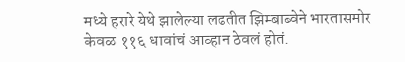मध्ये हरारे येथे झालेल्या लढतीत झिम्बाब्वेने भारतासमोर केवळ ११६ धावांचं आव्हान ठेवलं होतं.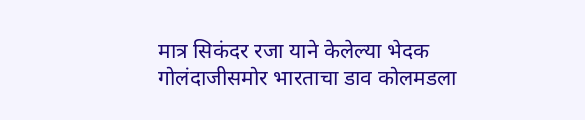मात्र सिकंदर रजा याने केलेल्या भेदक गोलंदाजीसमोर भारताचा डाव कोलमडला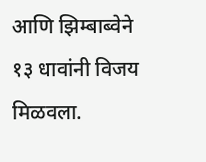आणि झिम्बाब्वेने १३ धावांनी विजय मिळवला.